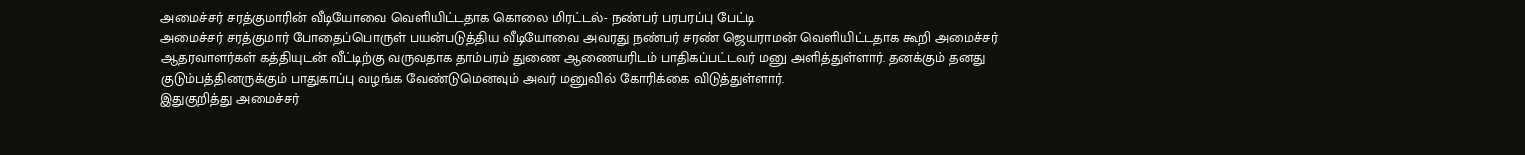அமைச்சர் சரத்குமாரின் வீடியோவை வெளியிட்டதாக கொலை மிரட்டல்- நண்பர் பரபரப்பு பேட்டி
அமைச்சர் சரத்குமார் போதைப்பொருள் பயன்படுத்திய வீடியோவை அவரது நண்பர் சரண் ஜெயராமன் வெளியிட்டதாக கூறி அமைச்சர் ஆதரவாளர்கள் கத்தியுடன் வீட்டிற்கு வருவதாக தாம்பரம் துணை ஆணையரிடம் பாதிகப்பட்டவர் மனு அளித்துள்ளார். தனக்கும் தனது குடும்பத்தினருக்கும் பாதுகாப்பு வழங்க வேண்டுமெனவும் அவர் மனுவில் கோரிக்கை விடுத்துள்ளார்.
இதுகுறித்து அமைச்சர்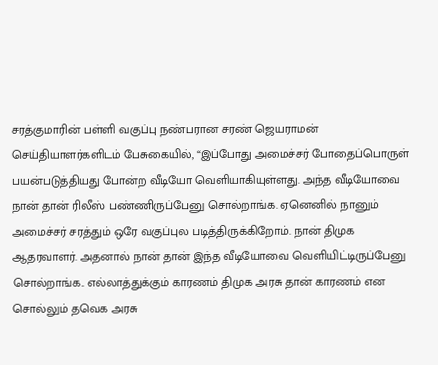சரத்குமாரின் பள்ளி வகுப்பு நண்பரான சரண் ஜெயராமன் செய்தியாளர்களிடம் பேசுகையில், “இப்போது அமைச்சர் போதைப்பொருள் பயன்படுத்தியது போன்ற வீடியோ வெளியாகியுள்ளது. அந்த வீடியோவை நான் தான் ரிலீஸ் பண்ணிருப்பேனு சொல்றாங்க. ஏனெனில் நானும் அமைச்சர் சரத்தும் ஒரே வகுப்புல படித்திருக்கிறோம். நான் திமுக ஆதரவாளர். அதனால் நான் தான் இந்த வீடியோவை வெளியிட்டிருப்பேனு சொல்றாங்க.. எல்லாத்துக்கும் காரணம் திமுக அரசு தான் காரணம் என சொல்லும் தவெக அரசு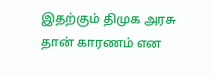இதற்கும் திமுக அரசு தான் காரணம் என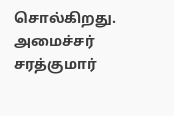சொல்கிறது. அமைச்சர் சரத்குமார்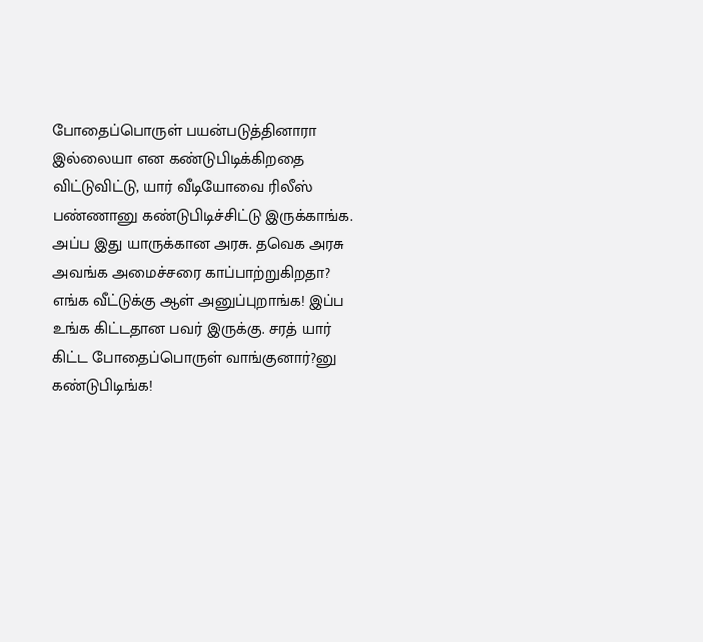போதைப்பொருள் பயன்படுத்தினாரா இல்லையா என கண்டுபிடிக்கிறதை விட்டுவிட்டு, யார் வீடியோவை ரிலீஸ் பண்ணானு கண்டுபிடிச்சிட்டு இருக்காங்க. அப்ப இது யாருக்கான அரசு. தவெக அரசு அவங்க அமைச்சரை காப்பாற்றுகிறதா? எங்க வீட்டுக்கு ஆள் அனுப்புறாங்க! இப்ப உங்க கிட்டதான பவர் இருக்கு. சரத் யார் கிட்ட போதைப்பொருள் வாங்குனார்?னு கண்டுபிடிங்க!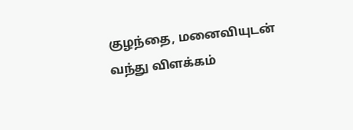குழந்தை, மனைவியுடன் வந்து விளக்கம்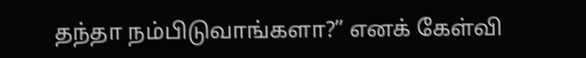தந்தா நம்பிடுவாங்களா?” எனக் கேள்வி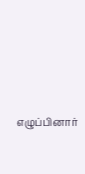எழுப்பினார்